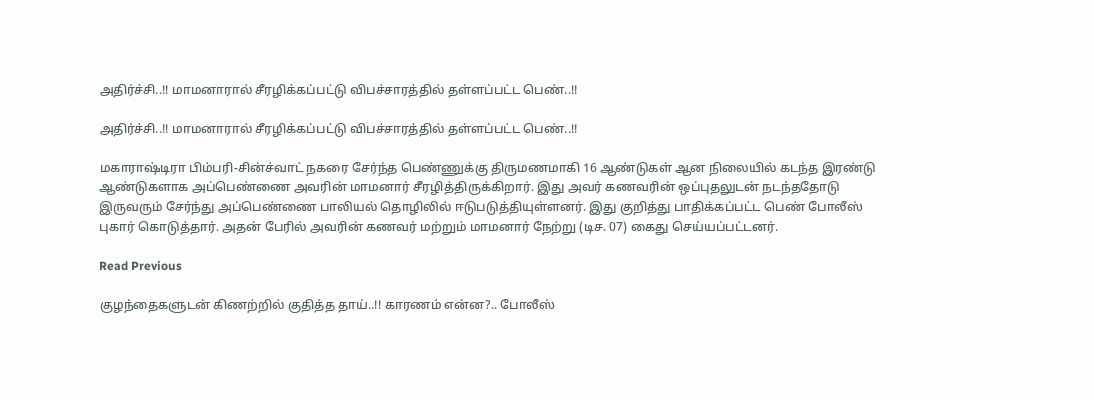அதிர்ச்சி..!! மாமனாரால் சீரழிக்கப்பட்டு விபச்சாரத்தில் தள்ளப்பட்ட பெண்..!!

அதிர்ச்சி..!! மாமனாரால் சீரழிக்கப்பட்டு விபச்சாரத்தில் தள்ளப்பட்ட பெண்..!!

மகாராஷ்டிரா பிம்பரி-சின்ச்வாட் நகரை சேர்ந்த பெண்ணுக்கு திருமணமாகி 16 ஆண்டுகள் ஆன நிலையில் கடந்த இரண்டு ஆண்டுகளாக அப்பெண்ணை அவரின் மாமனார் சீரழித்திருக்கிறார். இது அவர் கணவரின் ஒப்புதலுடன் நடந்ததோடு இருவரும் சேர்ந்து அப்பெண்ணை பாலியல் தொழிலில் ஈடுபடுத்தியுள்ளனர். இது குறித்து பாதிக்கப்பட்ட பெண் போலீஸ் புகார் கொடுத்தார். அதன் பேரில் அவரின் கணவர் மற்றும் மாமனார் நேற்று (டிச. 07) கைது செய்யப்பட்டனர்.

Read Previous

குழந்தைகளுடன் கிணற்றில் குதித்த தாய்..!! காரணம் என்ன?.. போலீஸ்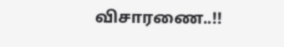விசாரணை..!!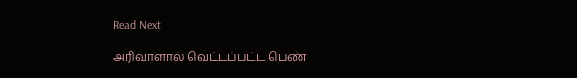Read Next

அரிவாளால் வெட்டப்பட்ட பெண்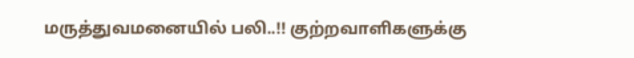மருத்துவமனையில் பலி..!! குற்றவாளிகளுக்கு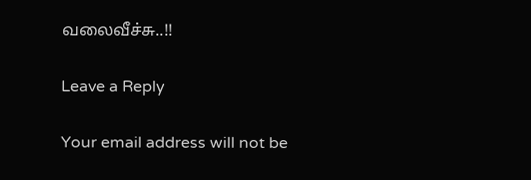வலைவீச்சு..!!

Leave a Reply

Your email address will not be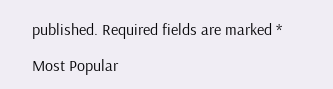published. Required fields are marked *

Most Popular